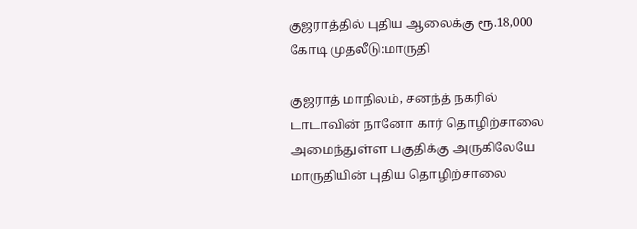குஜராத்தில் புதிய ஆலைக்கு ரூ.18,000 கோடி முதலீடு:மாருதி

குஜராத் மாநிலம், சனந்த் நகரில் டாடாவின் நானோ கார் தொழிற்சாலை அமைந்துள்ள பகுதிக்கு அருகிலேயே மாருதியின் புதிய தொழிற்சாலை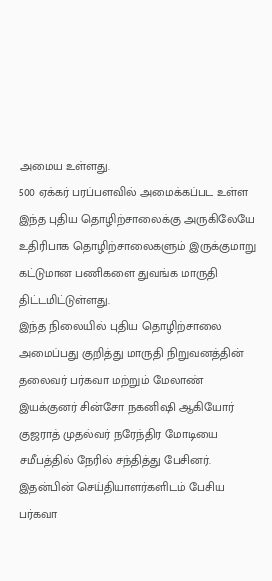அமைய உள்ளது.
500 ஏக்கர் பரப்பளவில் அமைக்கப்பட உள்ள இந்த புதிய தொழிற்சாலைக்கு அருகிலேயே உதிரிபாக தொழிற்சாலைகளும் இருக்குமாறு கட்டுமான பணிகளை துவங்க மாருதி திட்டமிட்டுள்ளது.
இந்த நிலையில் புதிய தொழிற்சாலை அமைப்பது குறித்து மாருதி நிறுவனத்தின் தலைவர் பர்கவா மற்றும் மேலாண் இயக்குனர் சின்சோ நகனிஷி ஆகியோர் குஜராத் முதல்வர் நரேந்திர மோடியை சமீபத்தில் நேரில் சந்தித்து பேசினர்.
இதன்பின் செய்தியாளர்களிடம் பேசிய பர்கவா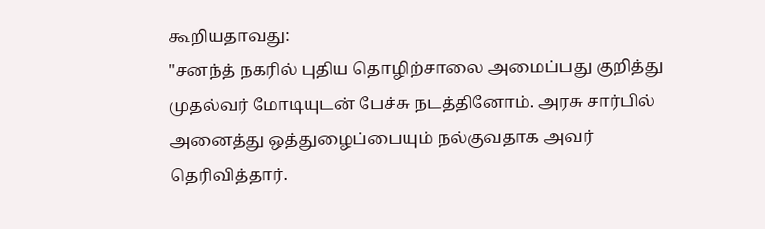கூறியதாவது:
"சனந்த் நகரில் புதிய தொழிற்சாலை அமைப்பது குறித்து முதல்வர் மோடியுடன் பேச்சு நடத்தினோம். அரசு சார்பில் அனைத்து ஒத்துழைப்பையும் நல்குவதாக அவர் தெரிவித்தார்.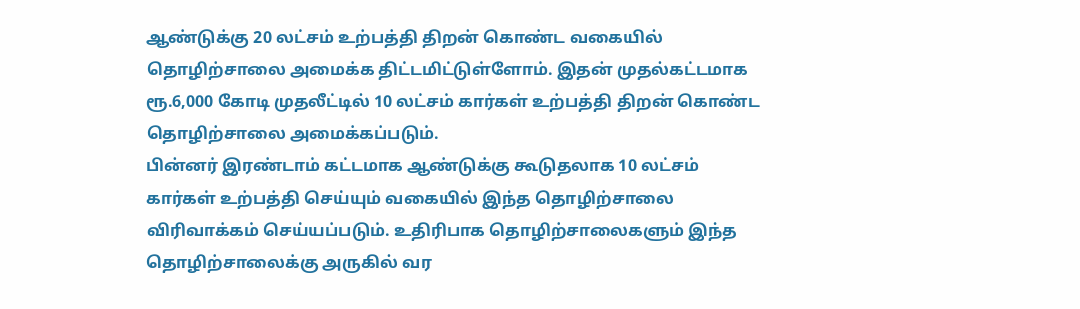ஆண்டுக்கு 20 லட்சம் உற்பத்தி திறன் கொண்ட வகையில் தொழிற்சாலை அமைக்க திட்டமிட்டுள்ளோம். இதன் முதல்கட்டமாக ரூ.6,000 கோடி முதலீட்டில் 10 லட்சம் கார்கள் உற்பத்தி திறன் கொண்ட தொழிற்சாலை அமைக்கப்படும்.
பின்னர் இரண்டாம் கட்டமாக ஆண்டுக்கு கூடுதலாக 10 லட்சம் கார்கள் உற்பத்தி செய்யும் வகையில் இந்த தொழிற்சாலை விரிவாக்கம் செய்யப்படும். உதிரிபாக தொழிற்சாலைகளும் இந்த தொழிற்சாலைக்கு அருகில் வர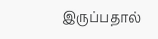இருப்பதால்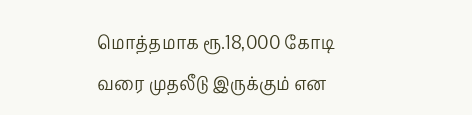மொத்தமாக ரூ.18,000 கோடி வரை முதலீடு இருக்கும் என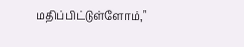மதிப்பிட்டுள்ளோம்,"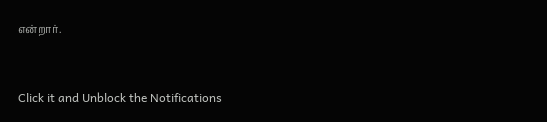என்றார்.


Click it and Unblock the Notifications